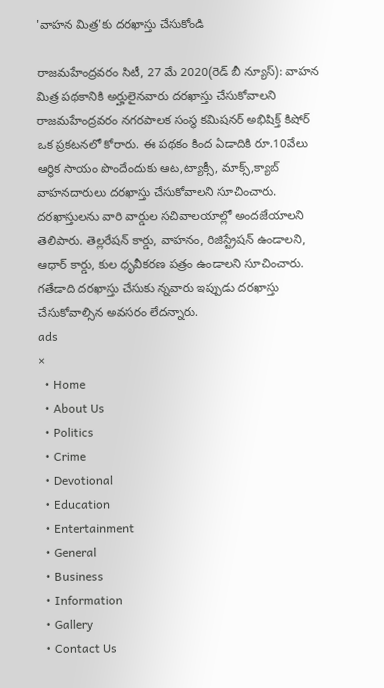'వాహన మిత్ర'కు దరఖాస్తు చేసుకోండి

రాజమహేంద్రవరం సిటీ, 27 మే 2020(రెడ్ బీ న్యూస్): వాహన మిత్ర పథకానికి అర్హులైనవారు దరఖాస్తు చేసుకోవాలని రాజమహేంద్రవరం నగరపాలక సంస్థ కమిషనర్ అభిషిక్త్ కిషోర్ ఒక ప్రకటనలో కోరారు. ఈ పథకం కింద ఏడాదికి రూ.10వేలు ఆర్థిక సాయం పొందేందుకు ఆట,ట్యాక్సీ, మాక్స్,క్యాబ్ వాహనదారులు దరఖాస్తు చేసుకోవాలని సూచించారు. దరఖాస్తులను వారి వార్డుల సచివాలయాల్లో అందజేయాలని తెలిపారు. తెల్లరేషన్ కార్డు, వాహనం, రిజిస్ట్రేషన్ ఉండాలని, ఆధార్ కార్డు, కుల ధృవీకరణ పత్రం ఉండాలని సూచించారు. గతేడాది దరఖాస్తు చేసుకు న్నవారు ఇప్పుడు దరఖాస్తు చేసుకోవాల్సిన అవసరం లేదన్నారు.
ads
×
  • Home
  • About Us
  • Politics
  • Crime
  • Devotional
  • Education
  • Entertainment
  • General
  • Business
  • Information
  • Gallery
  • Contact Us